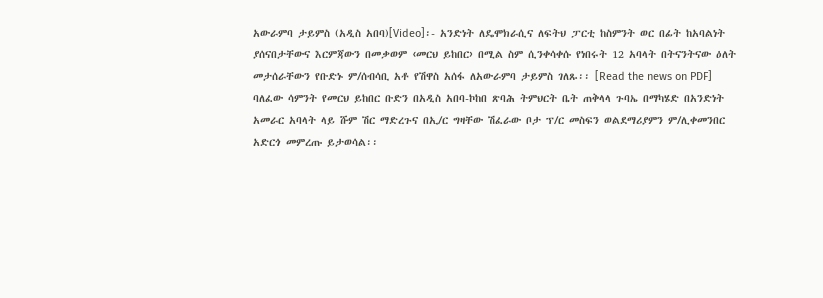አውራምባ ታይምስ (አዲስ አበባ)[Video]፡- አንድነት ለዴሞክራሲና ለፍትህ ፓርቲ ከስምንት ወር በፊት ከአባልነት ያሰናበታቸውና እርምጃውን በመቃወም ‹መርህ ይከበር› በሚል ስም ሲንቀሳቀሱ የነበሩት 12 አባላት በትናንትናው ዕለት መታሰራቸውን የቡድኑ ም/ሰብሳቢ አቶ የሽዋስ አሰፋ ለአውራምባ ታይምስ ገለጹ፡፡ [Read the news on PDF]
ባለፈው ሳምንት የመርህ ይከበር ቡድን በአዲስ አበባ-ኮከበ ጽባሕ ትምህርት ቤት ጠቅላላ ጉባኤ በማካሄድ በአንድነት አመራር አባላት ላይ ሹም ሽር ማድረጉና በኢ/ር ግዛቸው ሽፈራው ቦታ ፕ/ር መስፍን ወልደማሪያምን ም/ሊቀመንበር አድርጎ መምረጡ ይታወሳል፡፡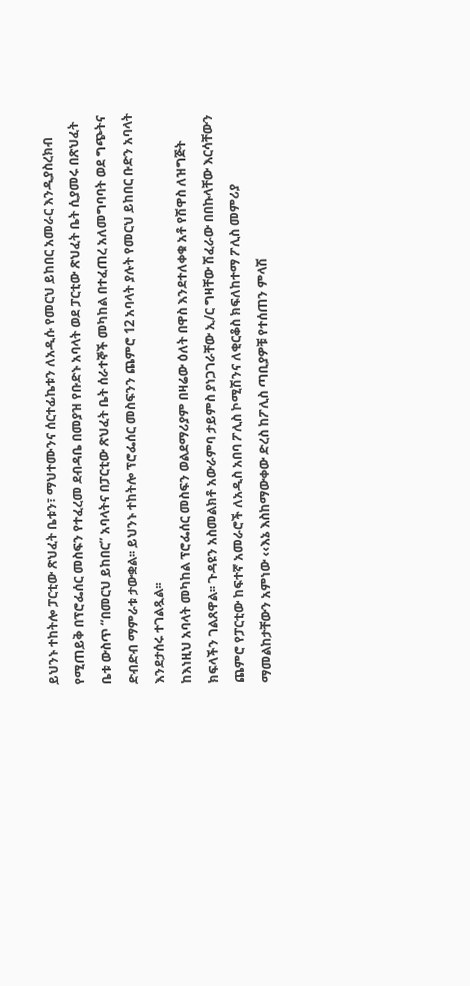ይህንኑ ተከትሎ ፓርቲው ጽህፈት ቤቱን፣ ማህተሙንና ሰርተፊኬቱን ለአዲሱ የመርህ ይከበር አመራር እንዲያስረክብ የሚጠይቅ በፕሮፌሰር መስፍን የተፈረመ ደብዳቤ በመያዝ የቡድኑ አባላት ወደ ፓርቲው ጽህፈት ቤት ሲያመሩ በጽህፈት ቤቱ ውስጥ “በመርህ ይከበር” አባላትና በፓርቲው ጽህፈት ቤት ሰራተኞች መካከል በተፈጠረ አለመግባባት ወደ ግጭትና ድብድብ ማምራቱ ታውቋል፡፡ ይህንኑ ተከትሎ ፕሮፌሰር መስፍንን ጨምሮ 12 አባላት ያሉት የመርህ ይከበር ቡድን አባላት እንደታሰሩ ተገልጿል፡፡
ከእነዚህ አባላት መካከል ፕሮፌሰር መስፍን ወልደማሪያም በዛሬው ዕለት በዋስ እንደተለቀቁ አቶ የሽዋስ ለዝግጅት ክፍላችን ገልጸዋል፡፡ ጉዳዩን አስመልክቶ አውራምባ ታይምስ ያነጋገራቸው ኢ/ር ግዛቸው ሽፈራው በበኩላቸው እርሳቸውን ጨምሮ የፓርቲው ከፍተኛ አመራሮች ለአዲስ አበባ ፖሊስ ኮሚሽንና ለቂርቆስ ክፍለከተማ ፖሊስ መምሪያ ማመልከታቸውን አምነው ‹‹እኔ እስከማውቀው ድረስ ከፖሊስ ጣቢያዎቹ የተሰጠን ምላሽ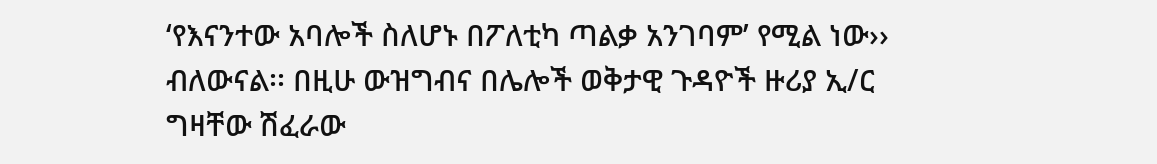‘የእናንተው አባሎች ስለሆኑ በፖለቲካ ጣልቃ አንገባም’ የሚል ነው›› ብለውናል፡፡ በዚሁ ውዝግብና በሌሎች ወቅታዊ ጉዳዮች ዙሪያ ኢ/ር ግዛቸው ሽፈራው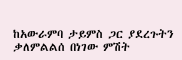ከአውራምባ ታይምስ ጋር ያደረጉትን ቃለምልልሰ በነገው ምሽት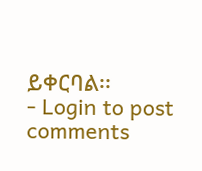ይቀርባል፡፡
- Login to post comments